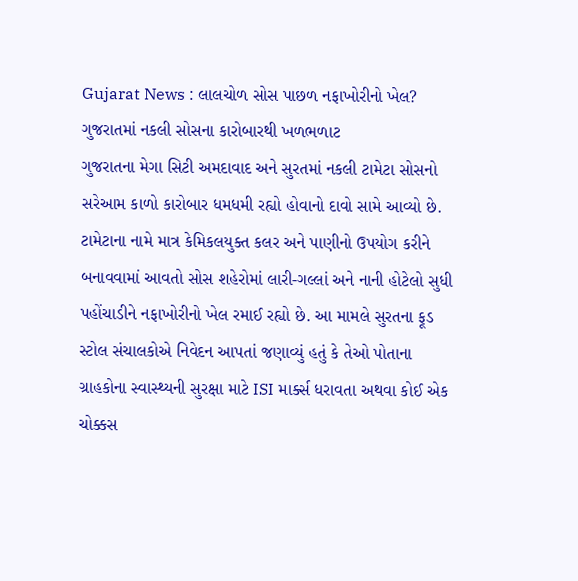Gujarat News : લાલચોળ સોસ પાછળ નફાખોરીનો ખેલ? ગુજરાતમાં નકલી સોસના કારોબારથી ખળભળાટ
ગુજરાતના મેગા સિટી અમદાવાદ અને સુરતમાં નકલી ટામેટા સોસનો સરેઆમ કાળો કારોબાર ધમધમી રહ્યો હોવાનો દાવો સામે આવ્યો છે. ટામેટાના નામે માત્ર કેમિકલયુક્ત કલર અને પાણીનો ઉપયોગ કરીને બનાવવામાં આવતો સોસ શહેરોમાં લારી-ગલ્લાં અને નાની હોટેલો સુધી પહોંચાડીને નફાખોરીનો ખેલ રમાઈ રહ્યો છે. આ મામલે સુરતના ફૂડ સ્ટોલ સંચાલકોએ નિવેદન આપતાં જણાવ્યું હતું કે તેઓ પોતાના ગ્રાહકોના સ્વાસ્થ્યની સુરક્ષા માટે ISI માર્ક્સ ધરાવતા અથવા કોઈ એક ચોક્કસ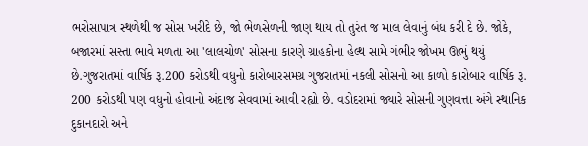ભરોસાપાત્ર સ્થળેથી જ સોસ ખરીદે છે, જો ભેળસેળની જાણ થાય તો તુરંત જ માલ લેવાનું બંધ કરી દે છે. જોકે, બજારમાં સસ્તા ભાવે મળતા આ 'લાલચોળ' સોસના કારણે ગ્રાહકોના હેલ્થ સામે ગંભીર જોખમ ઊભું થયું છે.ગુજરાતમાં વાર્ષિક રૂ.200 કરોડથી વધુનો કારોબારસમગ્ર ગુજરાતમાં નકલી સોસનો આ કાળો કારોબાર વાર્ષિક રૂ. 200 કરોડથી પણ વધુનો હોવાનો અંદાજ સેવવામાં આવી રહ્યો છે. વડોદરામાં જ્યારે સોસની ગુણવત્તા અંગે સ્થાનિક દુકાનદારો અને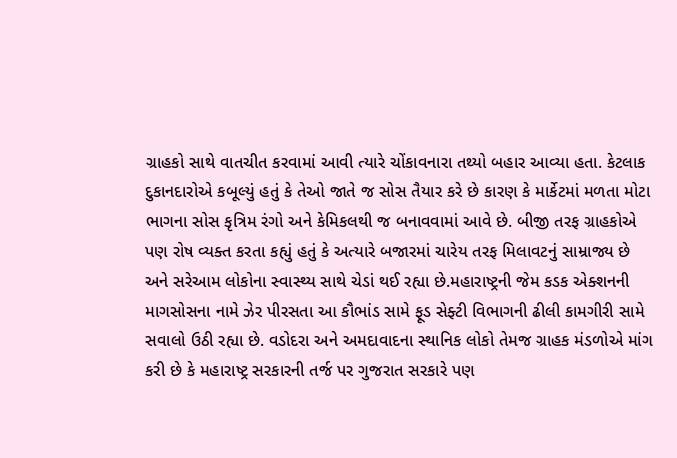ગ્રાહકો સાથે વાતચીત કરવામાં આવી ત્યારે ચોંકાવનારા તથ્યો બહાર આવ્યા હતા. કેટલાક દુકાનદારોએ કબૂલ્યું હતું કે તેઓ જાતે જ સોસ તૈયાર કરે છે કારણ કે માર્કેટમાં મળતા મોટા ભાગના સોસ કૃત્રિમ રંગો અને કેમિકલથી જ બનાવવામાં આવે છે. બીજી તરફ ગ્રાહકોએ પણ રોષ વ્યક્ત કરતા કહ્યું હતું કે અત્યારે બજારમાં ચારેય તરફ મિલાવટનું સામ્રાજ્ય છે અને સરેઆમ લોકોના સ્વાસ્થ્ય સાથે ચેડાં થઈ રહ્યા છે.મહારાષ્ટ્રની જેમ કડક એક્શનની માગસોસના નામે ઝેર પીરસતા આ કૌભાંડ સામે ફૂડ સેફ્ટી વિભાગની ઢીલી કામગીરી સામે સવાલો ઉઠી રહ્યા છે. વડોદરા અને અમદાવાદના સ્થાનિક લોકો તેમજ ગ્રાહક મંડળોએ માંગ કરી છે કે મહારાષ્ટ્ર સરકારની તર્જ પર ગુજરાત સરકારે પણ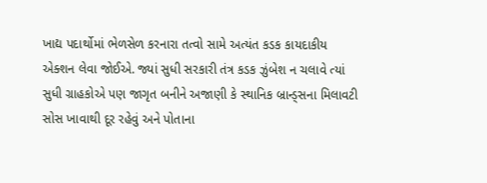ખાદ્ય પદાર્થોમાં ભેળસેળ કરનારા તત્વો સામે અત્યંત કડક કાયદાકીય એક્શન લેવા જોઈએ. જ્યાં સુધી સરકારી તંત્ર કડક ઝુંબેશ ન ચલાવે ત્યાં સુધી ગ્રાહકોએ પણ જાગૃત બનીને અજાણી કે સ્થાનિક બ્રાન્ડ્સના મિલાવટી સોસ ખાવાથી દૂર રહેવું અને પોતાના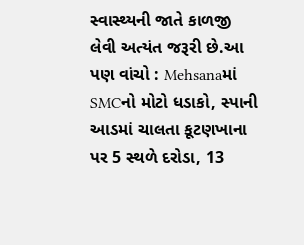સ્વાસ્થ્યની જાતે કાળજી લેવી અત્યંત જરૂરી છે.આ પણ વાંચો : Mehsanaમાં SMCનો મોટો ધડાકો, સ્પાની આડમાં ચાલતા કૂટણખાના પર 5 સ્થળે દરોડા, 13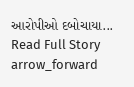આરોપીઓ દબોચાયા...
Read Full Story arrow_forward